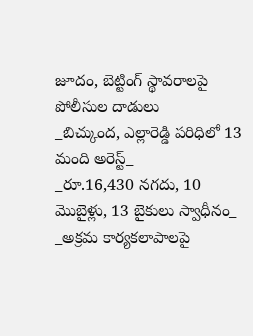జూదం, బెట్టింగ్ స్థావరాలపై పోలీసుల దాడులు
_బిచ్కుంద, ఎల్లారెడ్డి పరిధిలో 13 మంది అరెస్ట్_
_రూ.16,430 నగదు, 10 మొబైళ్లు, 13 బైకులు స్వాధీనం_
_అక్రమ కార్యకలాపాలపై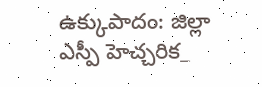ఉక్కుపాదం: జిల్లా ఎస్పీ హెచ్చరిక_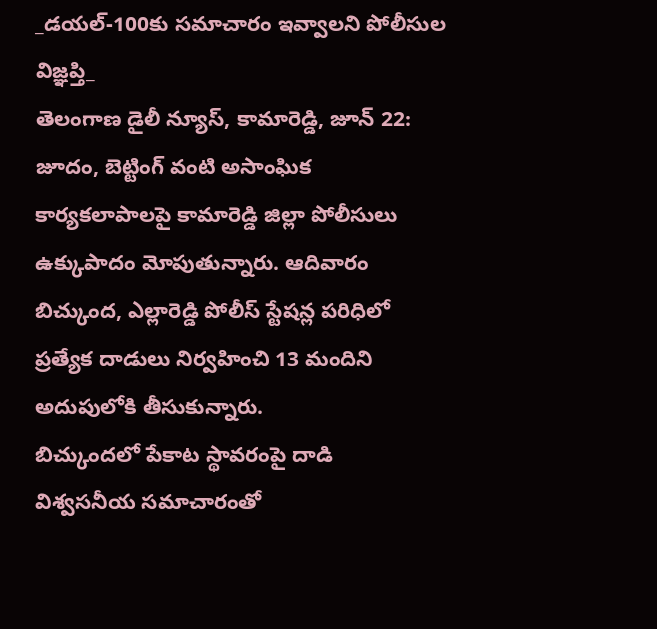_డయల్-100కు సమాచారం ఇవ్వాలని పోలీసుల విజ్ఞప్తి_
తెలంగాణ డైలీ న్యూస్, కామారెడ్డి, జూన్ 22: జూదం, బెట్టింగ్ వంటి అసాంఘిక కార్యకలాపాలపై కామారెడ్డి జిల్లా పోలీసులు ఉక్కుపాదం మోపుతున్నారు. ఆదివారం బిచ్కుంద, ఎల్లారెడ్డి పోలీస్ స్టేషన్ల పరిధిలో ప్రత్యేక దాడులు నిర్వహించి 13 మందిని అదుపులోకి తీసుకున్నారు.
బిచ్కుందలో పేకాట స్థావరంపై దాడి
విశ్వసనీయ సమాచారంతో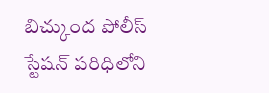బిచ్కుంద పోలీస్ స్టేషన్ పరిధిలోని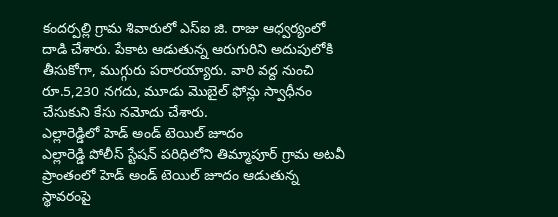కందర్పల్లి గ్రామ శివారులో ఎస్ఐ జి. రాజు ఆధ్వర్యంలో దాడి చేశారు. పేకాట ఆడుతున్న ఆరుగురిని అదుపులోకి తీసుకోగా, ముగ్గురు పరారయ్యారు. వారి వద్ద నుంచి రూ.5,230 నగదు, మూడు మొబైల్ ఫోన్లు స్వాధీనం చేసుకుని కేసు నమోదు చేశారు.
ఎల్లారెడ్డిలో హెడ్ అండ్ టెయిల్ జూదం
ఎల్లారెడ్డి పోలీస్ స్టేషన్ పరిధిలోని తిమ్మాపూర్ గ్రామ అటవీ ప్రాంతంలో హెడ్ అండ్ టెయిల్ జూదం ఆడుతున్న స్థావరంపై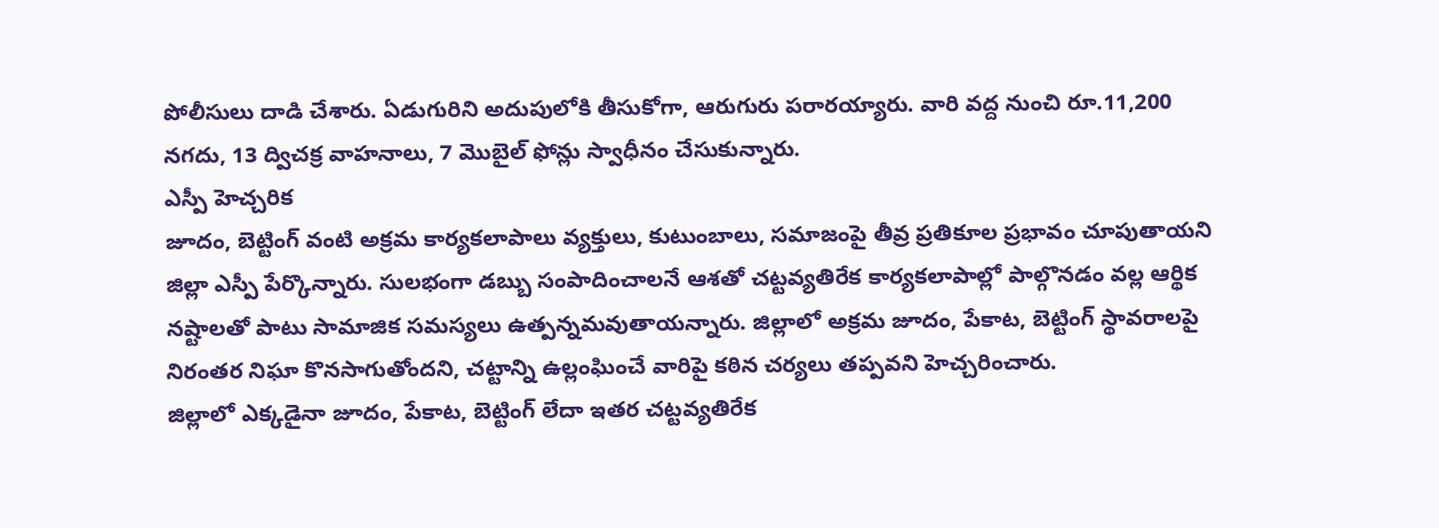పోలీసులు దాడి చేశారు. ఏడుగురిని అదుపులోకి తీసుకోగా, ఆరుగురు పరారయ్యారు. వారి వద్ద నుంచి రూ.11,200 నగదు, 13 ద్విచక్ర వాహనాలు, 7 మొబైల్ ఫోన్లు స్వాధీనం చేసుకున్నారు.
ఎస్పీ హెచ్చరిక
జూదం, బెట్టింగ్ వంటి అక్రమ కార్యకలాపాలు వ్యక్తులు, కుటుంబాలు, సమాజంపై తీవ్ర ప్రతికూల ప్రభావం చూపుతాయని జిల్లా ఎస్పీ పేర్కొన్నారు. సులభంగా డబ్బు సంపాదించాలనే ఆశతో చట్టవ్యతిరేక కార్యకలాపాల్లో పాల్గొనడం వల్ల ఆర్థిక నష్టాలతో పాటు సామాజిక సమస్యలు ఉత్పన్నమవుతాయన్నారు. జిల్లాలో అక్రమ జూదం, పేకాట, బెట్టింగ్ స్థావరాలపై నిరంతర నిఘా కొనసాగుతోందని, చట్టాన్ని ఉల్లంఘించే వారిపై కఠిన చర్యలు తప్పవని హెచ్చరించారు.
జిల్లాలో ఎక్కడైనా జూదం, పేకాట, బెట్టింగ్ లేదా ఇతర చట్టవ్యతిరేక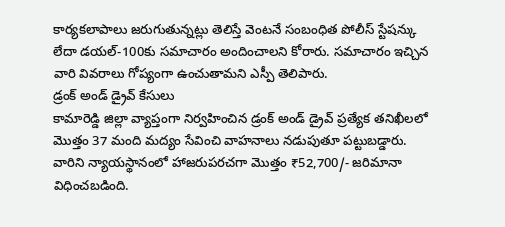కార్యకలాపాలు జరుగుతున్నట్లు తెలిస్తే వెంటనే సంబంధిత పోలీస్ స్టేషన్కు లేదా డయల్-100కు సమాచారం అందించాలని కోరారు. సమాచారం ఇచ్చిన వారి వివరాలు గోప్యంగా ఉంచుతామని ఎస్పీ తెలిపారు.
డ్రంక్ అండ్ డ్రైవ్ కేసులు
కామారెడ్డి జిల్లా వ్యాప్తంగా నిర్వహించిన డ్రంక్ అండ్ డ్రైవ్ ప్రత్యేక తనిఖీలలో మొత్తం 37 మంది మద్యం సేవించి వాహనాలు నడుపుతూ పట్టుబడ్డారు. వారిని న్యాయస్థానంలో హాజరుపరచగా మొత్తం ₹52,700/- జరిమానా విధించబడింది.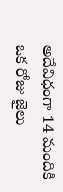అదేవిధంగా 14 మందికి ఒక రోజు జైలు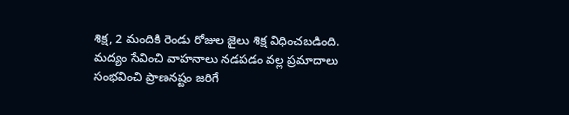శిక్ష, 2 మందికి రెండు రోజుల జైలు శిక్ష విధించబడింది.
మద్యం సేవించి వాహనాలు నడపడం వల్ల ప్రమాదాలు సంభవించి ప్రాణనష్టం జరిగే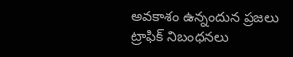అవకాశం ఉన్నందున ప్రజలు ట్రాఫిక్ నిబంధనలు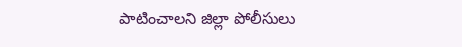పాటించాలని జిల్లా పోలీసులు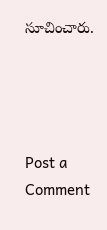సూచించారు.




Post a Comment